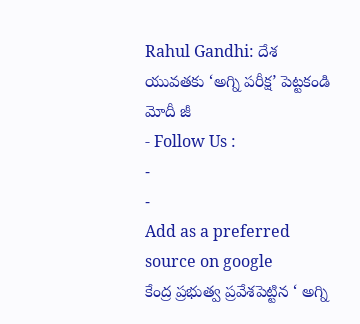Rahul Gandhi: దేశ యువతకు ‘అగ్ని పరీక్ష’ పెట్టకండి మోదీ జీ
- Follow Us :
-
-
Add as a preferred
source on google
కేంద్ర ప్రభుత్వ ప్రవేశపెట్టిన ‘ అగ్ని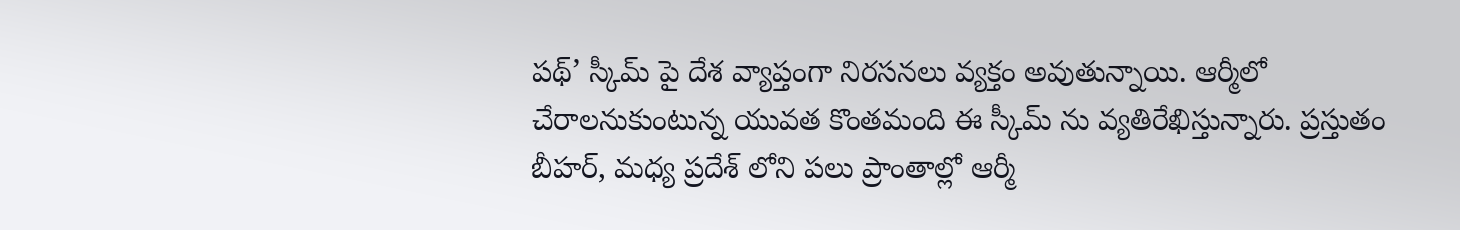పథ్’ స్కీమ్ పై దేశ వ్యాప్తంగా నిరసనలు వ్యక్తం అవుతున్నాయి. ఆర్మీలో చేరాలనుకుంటున్న యువత కొంతమంది ఈ స్కీమ్ ను వ్యతిరేఖిస్తున్నారు. ప్రస్తుతం బీహర్, మధ్య ప్రదేశ్ లోని పలు ప్రాంతాల్లో ఆర్మీ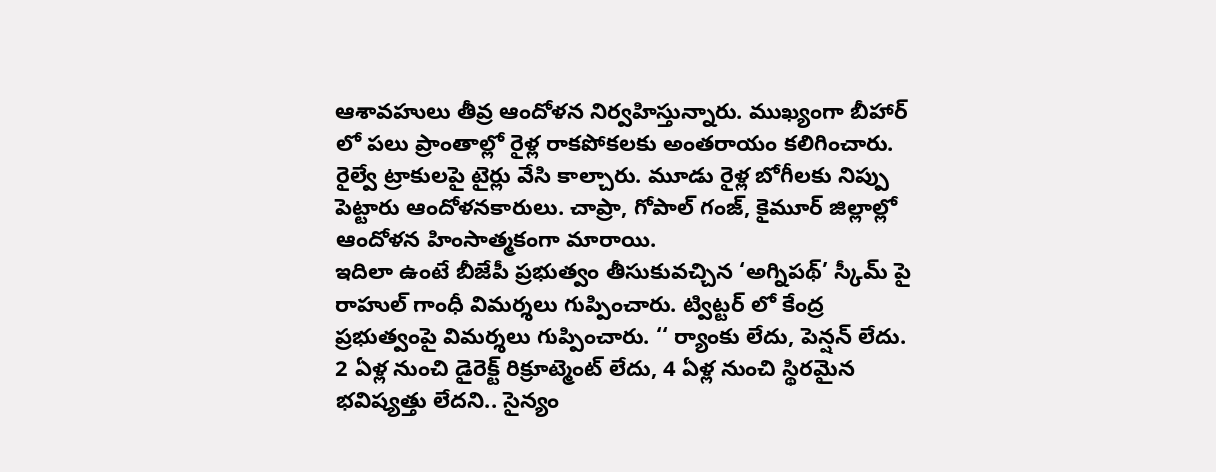ఆశావహులు తీవ్ర ఆందోళన నిర్వహిస్తున్నారు. ముఖ్యంగా బీహార్ లో పలు ప్రాంతాల్లో రైళ్ల రాకపోకలకు అంతరాయం కలిగించారు. రైల్వే ట్రాకులపై టైర్లు వేసి కాల్చారు. మూడు రైళ్ల బోగీలకు నిప్పు పెట్టారు ఆందోళనకారులు. చాప్రా, గోపాల్ గంజ్, కైమూర్ జిల్లాల్లో ఆందోళన హింసాత్మకంగా మారాయి.
ఇదిలా ఉంటే బీజేపీ ప్రభుత్వం తీసుకువచ్చిన ‘అగ్నిపథ్’ స్కీమ్ పై రాహుల్ గాంధీ విమర్శలు గుప్పించారు. ట్విట్టర్ లో కేంద్ర ప్రభుత్వంపై విమర్శలు గుప్పించారు. ‘‘ ర్యాంకు లేదు, పెన్షన్ లేదు. 2 ఏళ్ల నుంచి డైరెక్ట్ రిక్రూట్మెంట్ లేదు, 4 ఏళ్ల నుంచి స్థిరమైన భవిష్యత్తు లేదని.. సైన్యం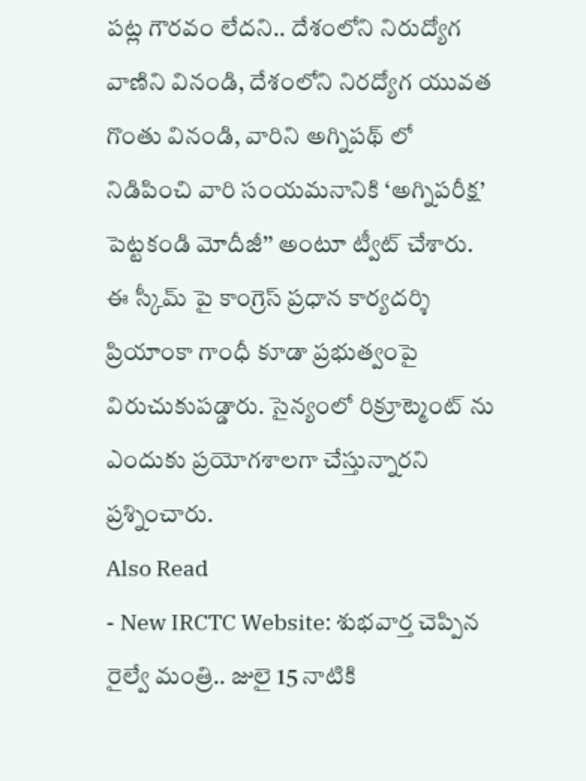పట్ల గౌరవం లేదని.. దేశంలోని నిరుద్యోగ వాణిని వినండి, దేశంలోని నిరద్యోగ యువత గొంతు వినండి, వారిని అగ్నిపథ్ లో నిడిపించి వారి సంయమనానికి ‘అగ్నిపరీక్ష’ పెట్టకండి మోదీజీ’’ అంటూ ట్వీట్ చేశారు. ఈ స్కీమ్ పై కాంగ్రెస్ ప్రధాన కార్యదర్శి ప్రియాంకా గాంధీ కూడా ప్రభుత్వంపై విరుచుకుపడ్డారు. సైన్యంలో రిక్రూట్మెంట్ ను ఎందుకు ప్రయోగశాలగా చేస్తున్నారని ప్రశ్నించారు.
Also Read
- New IRCTC Website: శుభవార్త చెప్పిన రైల్వే మంత్రి.. జులై 15 నాటికి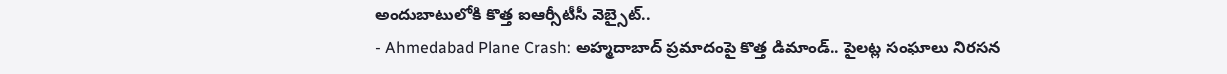అందుబాటులోకి కొత్త ఐఆర్సీటీసీ వెబ్సైట్..
- Ahmedabad Plane Crash: అహ్మదాబాద్ ప్రమాదంపై కొత్త డిమాండ్.. పైలట్ల సంఘాలు నిరసన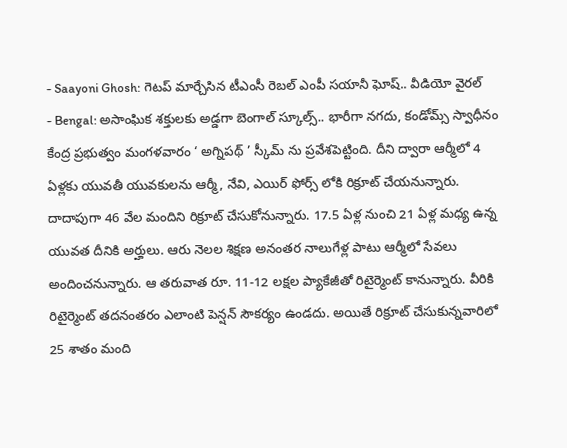- Saayoni Ghosh: గెటప్ మార్చేసిన టీఎంసీ రెబల్ ఎంపీ సయానీ ఘోష్.. వీడియో వైరల్
- Bengal: అసాంఘిక శక్తులకు అడ్డగా బెంగాల్ స్కూల్స్.. భారీగా నగదు, కండోమ్స్ స్వాధీనం
కేంద్ర ప్రభుత్వం మంగళవారం ‘ అగ్నిపథ్ ’ స్కీమ్ ను ప్రవేశపెట్టింది. దీని ద్వారా ఆర్మీలో 4 ఏళ్లకు యువతీ యువకులను ఆర్మీ, నేవి, ఎయిర్ ఫోర్స్ లోకి రిక్రూట్ చేయనున్నారు. దాదాపుగా 46 వేల మందిని రిక్రూట్ చేసుకోనున్నారు. 17.5 ఏళ్ల నుంచి 21 ఏళ్ల మధ్య ఉన్న యువత దీనికి అర్హులు. ఆరు నెలల శిక్షణ అనంతర నాలుగేళ్ల పాటు ఆర్మీలో సేవలు అందించనున్నారు. ఆ తరువాత రూ. 11-12 లక్షల ప్యాకేజీతో రిటైర్మెంట్ కానున్నారు. వీరికి రిటైర్మెంట్ తదనంతరం ఎలాంటి పెన్షన్ సౌకర్యం ఉండదు. అయితే రిక్రూట్ చేసుకున్నవారిలో 25 శాతం మంది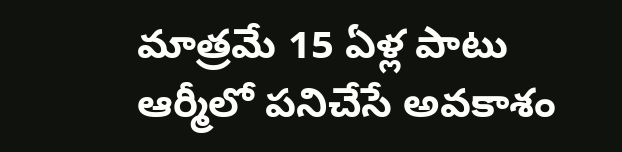మాత్రమే 15 ఏళ్ల పాటు ఆర్మీలో పనిచేసే అవకాశం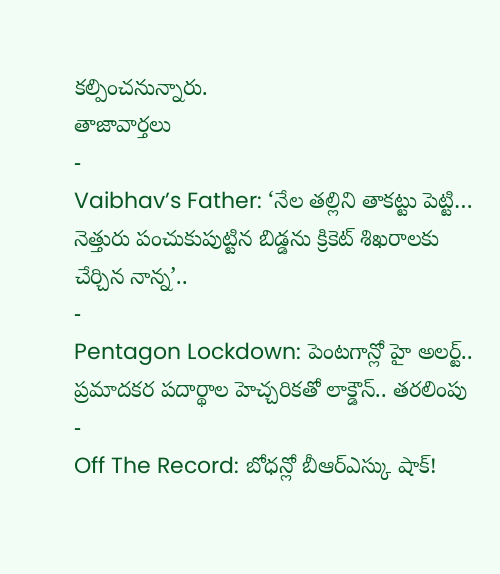కల్పించనున్నారు.
తాజావార్తలు
-
Vaibhav’s Father: ‘నేల తల్లిని తాకట్టు పెట్టి… నెత్తురు పంచుకుపుట్టిన బిడ్డను క్రికెట్ శిఖరాలకు చేర్చిన నాన్న’..
-
Pentagon Lockdown: పెంటగాన్లో హై అలర్ట్.. ప్రమాదకర పదార్థాల హెచ్చరికతో లాక్డౌన్.. తరలింపు
-
Off The Record: బోధన్లో బీఆర్ఎస్కు షాక్!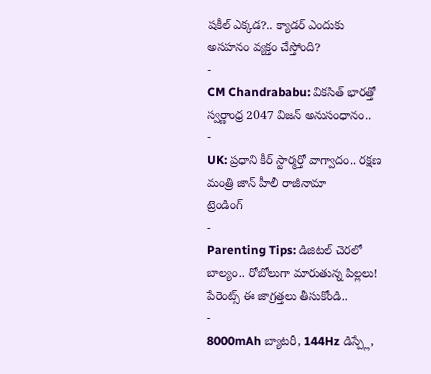షకీల్ ఎక్కడ?.. క్యాడర్ ఎందుకు అసహనం వ్యక్తం చేస్తోంది?
-
CM Chandrababu: వికసిత్ భారత్తో స్వర్ణాంధ్ర 2047 విజన్ అనుసంధానం..
-
UK: ప్రధాని కీర్ స్టార్మర్తో వాగ్వాదం.. రక్షణ మంత్రి జాన్ హీలీ రాజీనామా
ట్రెండింగ్
-
Parenting Tips: డిజిటల్ చెరలో బాల్యం.. రోబోలుగా మారుతున్న పిల్లలు! పేరెంట్స్ ఈ జాగ్రత్తలు తీసుకోండి..
-
8000mAh బ్యాటరీ, 144Hz డిస్ప్లే,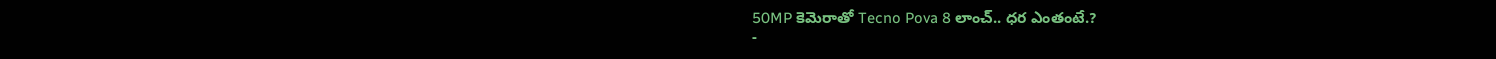50MP కెమెరాతో Tecno Pova 8 లాంచ్.. ధర ఎంతంటే.?
-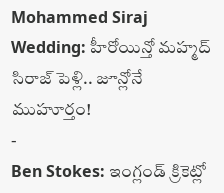Mohammed Siraj Wedding: హీరోయిన్తో మహ్మద్ సిరాజ్ పెళ్లి.. జూన్లోనే ముహూర్తం!
-
Ben Stokes: ఇంగ్లండ్ క్రికెట్లో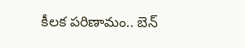కీలక పరిణామం.. బెన్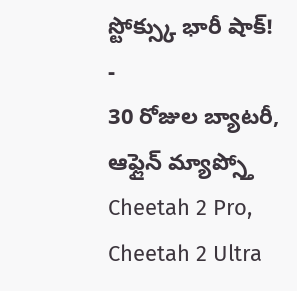స్టోక్స్కు భారీ షాక్!
-
30 రోజుల బ్యాటరీ, ఆఫ్లైన్ మ్యాప్స్తో Cheetah 2 Pro, Cheetah 2 Ultra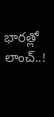భారత్లో లాంచ్..!